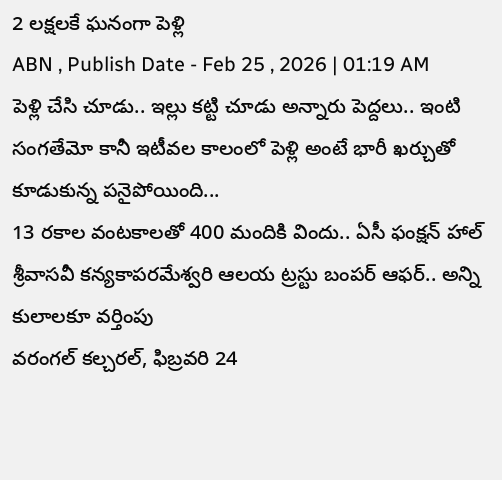2 లక్షలకే ఘనంగా పెళ్లి
ABN , Publish Date - Feb 25 , 2026 | 01:19 AM
పెళ్లి చేసి చూడు.. ఇల్లు కట్టి చూడు అన్నారు పెద్దలు.. ఇంటి సంగతేమో కానీ ఇటీవల కాలంలో పెళ్లి అంటే భారీ ఖర్చుతో కూడుకున్న పనైపోయింది...
13 రకాల వంటకాలతో 400 మందికి విందు.. ఏసీ ఫంక్షన్ హాల్
శ్రీవాసవీ కన్యకాపరమేశ్వరి ఆలయ ట్రస్టు బంపర్ ఆఫర్.. అన్ని కులాలకూ వర్తింపు
వరంగల్ కల్చరల్, ఫిబ్రవరి 24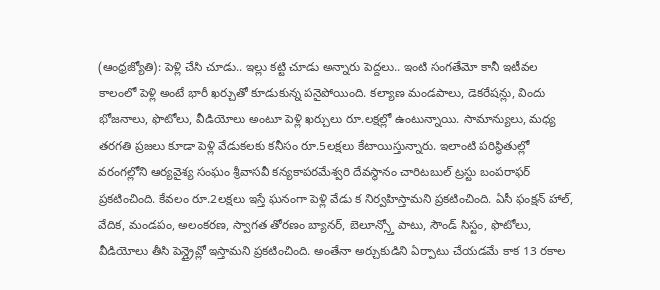(ఆంధ్రజ్యోతి): పెళ్లి చేసి చూడు.. ఇల్లు కట్టి చూడు అన్నారు పెద్దలు.. ఇంటి సంగతేమో కానీ ఇటీవల కాలంలో పెళ్లి అంటే భారీ ఖర్చుతో కూడుకున్న పనైపోయింది. కల్యాణ మండపాలు, డెకరేషన్లు, విందు భోజనాలు, ఫొటోలు, వీడియోలు అంటూ పెళ్లి ఖర్చులు రూ.లక్షల్లో ఉంటున్నాయి. సామాన్యులు, మధ్య తరగతి ప్రజలు కూడా పెళ్లి వేడుకలకు కనీసం రూ.5లక్షలు కేటాయిస్తున్నారు. ఇలాంటి పరిస్థితుల్లో వరంగల్లోని ఆర్యవైశ్య సంఘం శ్రీవాసవీ కన్యకాపరమేశ్వరి దేవస్థానం చారిటబుల్ ట్రస్టు బంపరాఫర్ ప్రకటించింది. కేవలం రూ.2లక్షలు ఇస్తే ఘనంగా పెళ్లి వేడు క నిర్వహిస్తామని ప్రకటించింది. ఏసీ ఫంక్షన్ హాల్, వేదిక, మండపం, అలంకరణ, స్వాగత తోరణం బ్యానర్, బెలూన్స్తో పాటు, సౌండ్ సిస్టం, ఫొటోలు, వీడియోలు తీసి పెన్డ్రైవ్లో ఇస్తామని ప్రకటించింది. అంతేనా అర్చుకుడిని ఏర్పాటు చేయడమే కాక 13 రకాల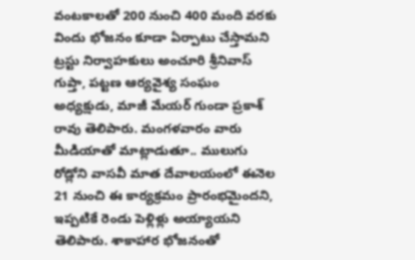వంటకాలతో 200 నుంచి 400 మంది వరకు విందు భోజనం కూడా ఏర్పాటు చేస్తామని ట్రస్టు నిర్వాహకులు అంచూరి శ్రీనివాస్ గుప్తా, పట్టణ ఆర్యవైశ్య సంఘం అధ్యక్షుడు, మాజీ మేయర్ గుండా ప్రకాశ్ రావు తెలిపారు. మంగళవారం వారు మీడియాతో మాట్లాడుతూ.. ములుగు రోడ్లోని వాసవీ మాత దేవాలయంలో ఈనెల 21 నుంచి ఈ కార్యక్రమం ప్రారంభమైందని, ఇప్పటికే రెండు పెళ్లిళ్లు అయ్యాయని తెలిపారు. శాకాహార భోజనంతో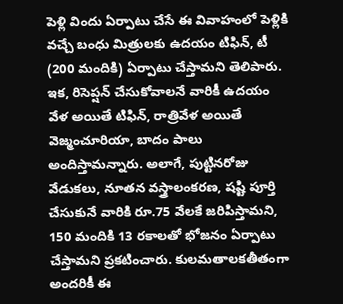పెళ్లి విందు ఏర్పాటు చేసే ఈ వివాహంలో పెళ్లికి వచ్చే బంధు మిత్రులకు ఉదయం టిఫిన్, టీ (200 మందికి) ఏర్పాటు చేస్తామని తెలిపారు. ఇక, రిసెప్షన్ చేసుకోవాలనే వారికీ ఉదయం వేళ అయితే టిఫిన్, రాత్రివేళ అయితే వెజ్మంచూరియా, బాదం పాలు అందిస్తామన్నారు. అలాగే, పుట్టినరోజు వేడుకలు, నూతన వస్త్రాలంకరణ, షష్టి పూర్తి చేసుకునే వారికి రూ.75 వేలకే జరిపిస్తామని, 150 మందికి 13 రకాలతో భోజనం ఏర్పాటు చేస్తామని ప్రకటించారు. కులమతాలకతీతంగా అందరికీ ఈ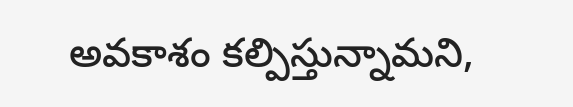అవకాశం కల్పిస్తున్నామని,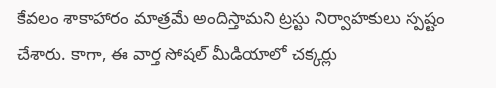కేవలం శాకాహారం మాత్రమే అందిస్తామని ట్రస్టు నిర్వాహకులు స్పష్టం చేశారు. కాగా, ఈ వార్త సోషల్ మీడియాలో చక్కర్లు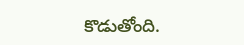కొడుతోంది.